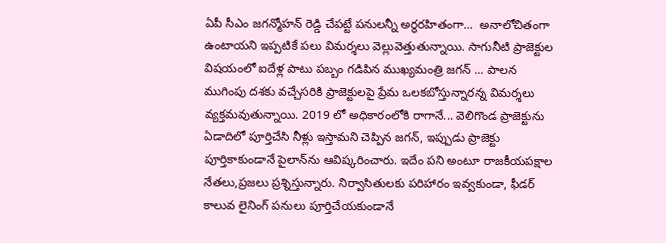ఏపీ సీఎం జగన్మోహన్ రెడ్డి చేపట్టే పనులన్నీ అర్థరహితంగా...  అనాలోచితంగా ఉంటాయని ఇప్పటికే పలు విమర్శలు వెల్లువెత్తుతున్నాయి. సాగునీటి ప్రాజెక్టుల విషయంలో ఐదేళ్ల పాటు పబ్బం గడిపిన ముఖ్యమంత్రి జగన్ ... పాలన ముగింపు దశకు వచ్చేసరికి ప్రాజెక్టులపై ప్రేమ ఒలకబోస్తున్నారన్న విమర్శలు వ్యక్తమవుతున్నాయి. 2019 లో అధికారంలోకి రాగానే... వెలిగొండ ప్రాజెక్టును ఏడాదిలో పూర్తిచేసి నీళ్లు ఇస్తామని చెప్పిన జగన్‌, ఇప్పుడు ప్రాజెక్టు పూర్తికాకుండానే పైలాన్‌ను ఆవిష్కరించారు. ఇదేం పని అంటూ రాజకీయపక్షాల నేతలు,ప్రజలు ప్రశ్నిస్తున్నారు. నిర్వాసితులకు పరిహారం ఇవ్వకుండా, ఫీడర్‌ కాలువ లైనింగ్‌ పనులు పూర్తిచేయకుండానే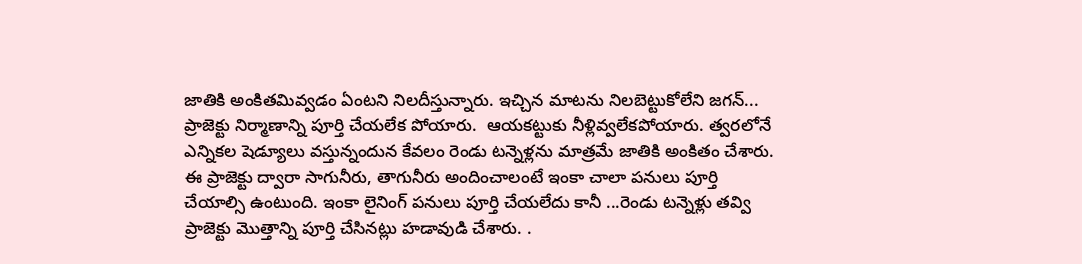జాతికి అంకితమివ్వడం ఏంటని నిలదీస్తున్నారు. ఇచ్చిన మాటను నిలబెట్టుకోలేని జగన్...  ప్రాజెక్టు నిర్మాణాన్ని పూర్తి చేయలేక పోయారు.  ఆయకట్టుకు నీళ్లివ్వలేకపోయారు. త్వరలోనే ఎన్నికల షెడ్యూలు వస్తున్నందున కేవలం రెండు టన్నెళ్లను మాత్రమే జాతికి అంకితం చేశారు. ఈ ప్రాజెక్టు ద్వారా సాగునీరు, తాగునీరు అందించాలంటే ఇంకా చాలా పనులు పూర్తి చేయాల్సి ఉంటుంది. ఇంకా లైనింగ్ పనులు పూర్తి చేయలేదు కానీ ...రెండు టన్నెళ్లు తవ్వి ప్రాజెక్టు మొత్తాన్ని పూర్తి చేసినట్లు హడావుడి చేశారు. .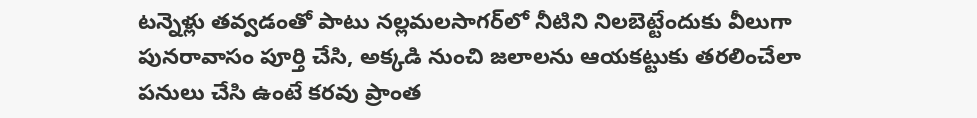టన్నెళ్లు తవ్వడంతో పాటు నల్లమలసాగర్‌లో నీటిని నిలబెట్టేందుకు వీలుగా పునరావాసం పూర్తి చేసి, అక్కడి నుంచి జలాలను ఆయకట్టుకు తరలించేలా పనులు చేసి ఉంటే కరవు ప్రాంత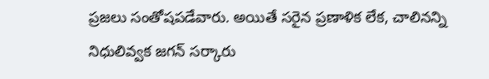ప్రజలు సంతోషపడేవారు. అయితే సరైన ప్రణాళిక లేక, చాలినన్ని నిధులివ్వక జగన్‌ సర్కారు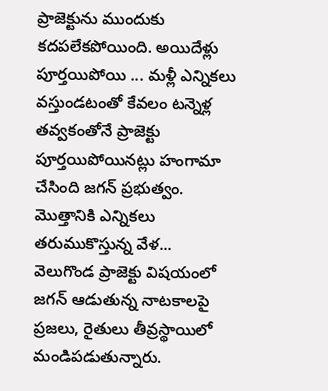ప్రాజెక్టును ముందుకు కదపలేకపోయింది. అయిదేళ్లు పూర్తయిపోయి ... మళ్లీ ఎన్నికలు వస్తుండటంతో కేవలం టన్నెళ్ల తవ్వకంతోనే ప్రాజెక్టు పూర్తయిపోయినట్లు హంగామా చేసింది జగన్ ప్రభుత్వం. మొత్తానికి ఎన్నికలు తరుముకొస్తున్న వేళ...  వెలుగొండ ప్రాజెక్టు విషయంలో జగన్ ఆడుతున్న నాటకాలపై ప్రజలు, రైతులు తీవ్రస్థాయిలో మండిపడుతున్నారు.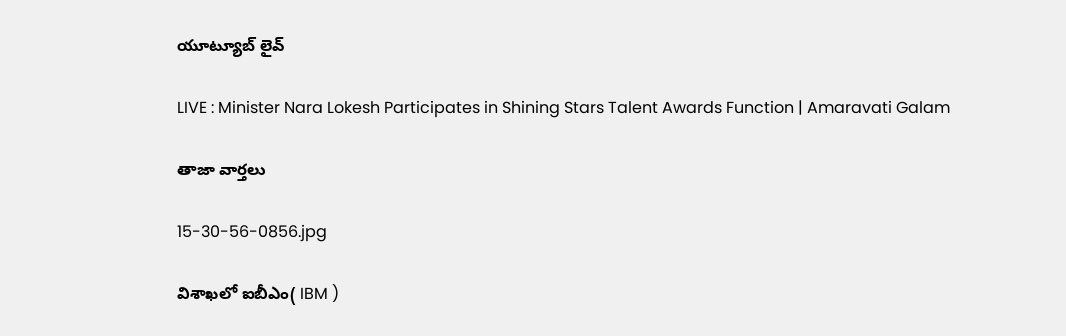యూట్యూబ్ లైవ్

LIVE : Minister Nara Lokesh Participates in Shining Stars Talent Awards Function | Amaravati Galam

తాజా వార్తలు

15-30-56-0856.jpg

విశాఖలో ఐబీఎం( IBM )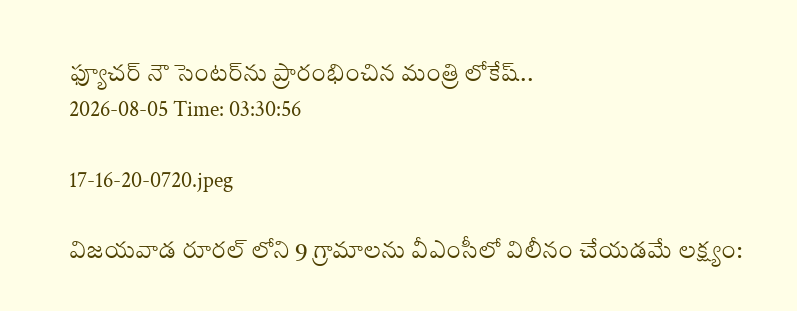ఫ్యూచర్ నౌ సెంటర్‌ను ప్రారంభించిన మంత్రి లోకేష్..
2026-08-05 Time: 03:30:56

17-16-20-0720.jpeg

విజయవాడ రూరల్ లోని 9 గ్రామాలను వీఎంసీలో విలీనం చేయడమే లక్ష్యం: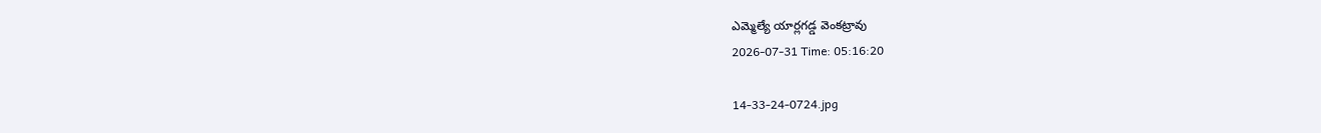ఎమ్మెల్యే యార్లగడ్డ వెంకట్రావు
2026-07-31 Time: 05:16:20

14-33-24-0724.jpg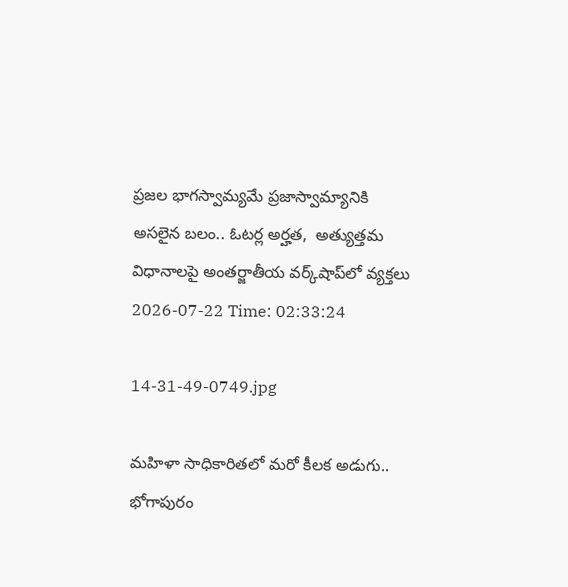ప్ర‌జ‌ల భాగ‌స్వామ్య‌మే ప్రజాస్వామ్యానికి అస‌లైన బ‌లం.. ఓట‌ర్ల అర్హ‌త‌,  అత్యుత్త‌మ విధానాల‌పై అంతర్జాతీయ వ‌ర్క్‌షాప్‌లో వ్యక్తలు
2026-07-22 Time: 02:33:24

14-31-49-0749.jpg

మ‌హిళా సాధికారిత‌లో మ‌రో కీల‌క అడుగు..  భోగాపురం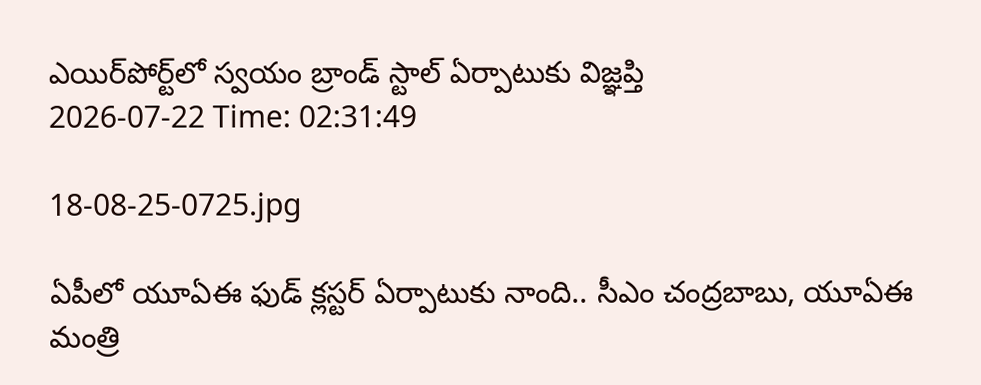ఎయిర్‌పోర్ట్‌లో స్వ‌యం బ్రాండ్ స్టాల్ ఏర్పాటుకు విజ్ఞ‌ప్తి
2026-07-22 Time: 02:31:49

18-08-25-0725.jpg

ఏపీలో యూఏఈ ఫుడ్ క్లస్టర్ ఏర్పాటుకు నాంది.. సీఎం చంద్రబాబు, యూఏఈ మంత్రి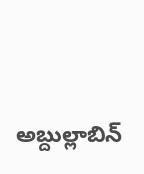అబ్దుల్లాబిన్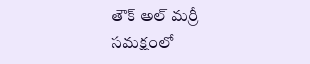తౌక్ అల్ మర్రీ  సమక్షంలో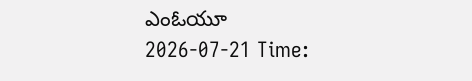ఎంఓయూ
2026-07-21 Time: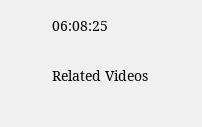06:08:25

Related Videos